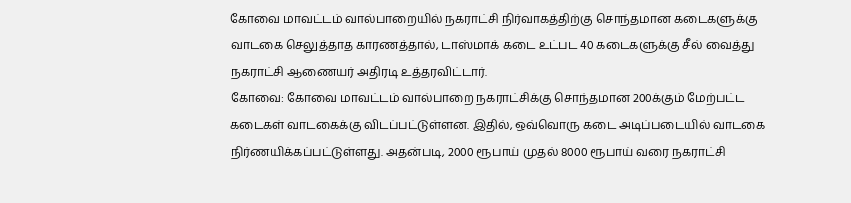கோவை மாவட்டம் வால்பாறையில் நகராட்சி நிர்வாகத்திற்கு சொந்தமான கடைகளுக்கு வாடகை செலுத்தாத காரணத்தால், டாஸ்மாக் கடை உட்பட 40 கடைகளுக்கு சீல் வைத்து நகராட்சி ஆணையர் அதிரடி உத்தரவிட்டார்.
கோவை: கோவை மாவட்டம் வால்பாறை நகராட்சிக்கு சொந்தமான 200க்கும் மேற்பட்ட கடைகள் வாடகைக்கு விடப்பட்டுள்ளன. இதில், ஒவ்வொரு கடை அடிப்படையில் வாடகை நிர்ணயிக்கப்பட்டுள்ளது. அதன்படி, 2000 ரூபாய் முதல் 8000 ரூபாய் வரை நகராட்சி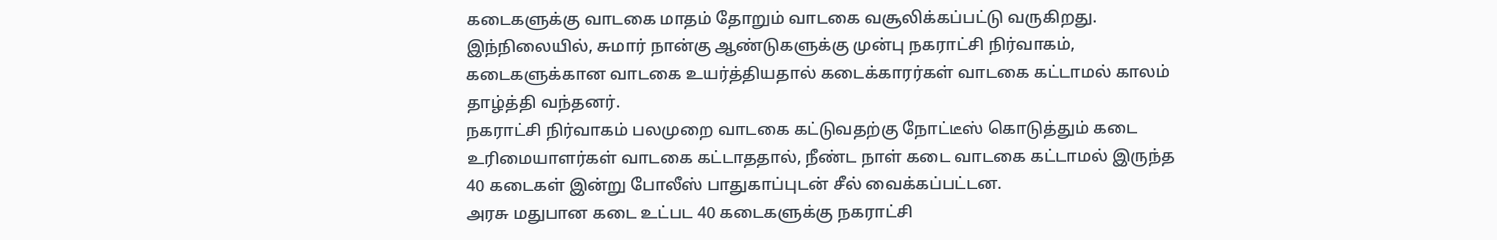கடைகளுக்கு வாடகை மாதம் தோறும் வாடகை வசூலிக்கப்பட்டு வருகிறது.
இந்நிலையில், சுமார் நான்கு ஆண்டுகளுக்கு முன்பு நகராட்சி நிர்வாகம், கடைகளுக்கான வாடகை உயர்த்தியதால் கடைக்காரர்கள் வாடகை கட்டாமல் காலம் தாழ்த்தி வந்தனர்.
நகராட்சி நிர்வாகம் பலமுறை வாடகை கட்டுவதற்கு நோட்டீஸ் கொடுத்தும் கடை உரிமையாளர்கள் வாடகை கட்டாததால், நீண்ட நாள் கடை வாடகை கட்டாமல் இருந்த 40 கடைகள் இன்று போலீஸ் பாதுகாப்புடன் சீல் வைக்கப்பட்டன.
அரசு மதுபான கடை உட்பட 40 கடைகளுக்கு நகராட்சி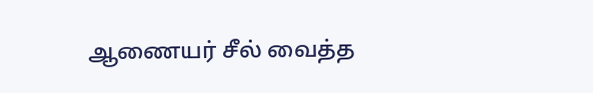ஆணையர் சீல் வைத்த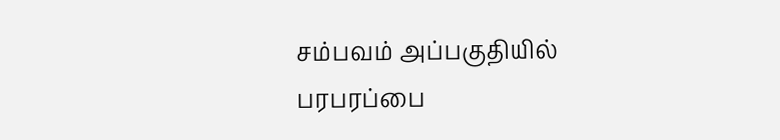சம்பவம் அப்பகுதியில் பரபரப்பை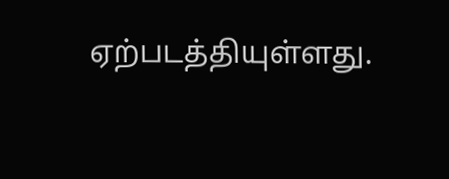ஏற்படத்தியுள்ளது.